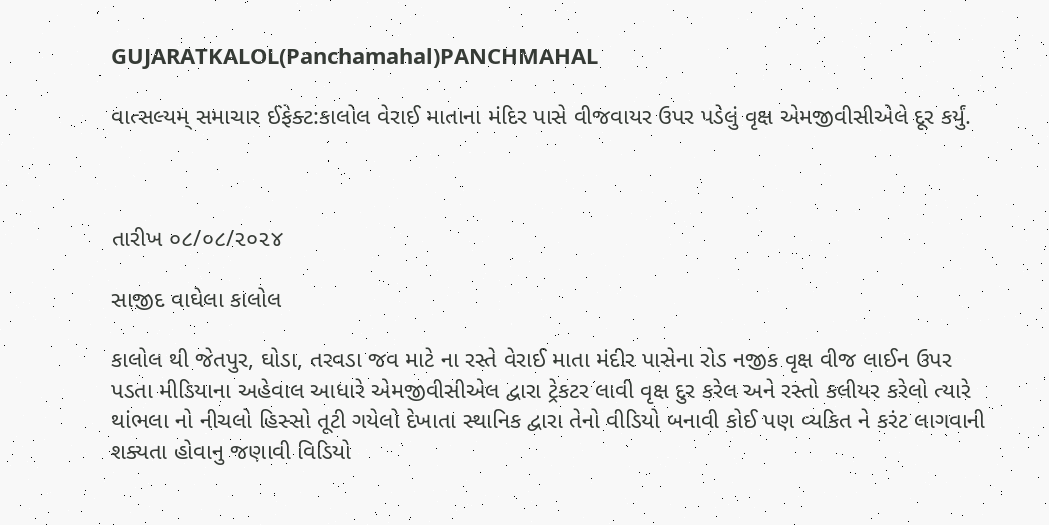GUJARATKALOL(Panchamahal)PANCHMAHAL

વાત્સલ્યમ્ સમાચાર ઈફેક્ટ:કાલોલ વેરાઈ માતાના મંદિર પાસે વીજવાયર ઉપર પડેલું વૃક્ષ એમજીવીસીએલે દૂર કર્યું.



તારીખ ૦૮/૦૮/૨૦૨૪

સાજીદ વાઘેલા કાલોલ

કાલોલ થી જેતપુર, ઘોડા, તરવડા જવ માટે ના રસ્તે વેરાઈ માતા મંદીર પાસેના રોડ નજીક વૃક્ષ વીજ લાઈન ઉપર પડતા મીડિયાના અહેવાલ આધારે એમજીવીસીએલ દ્વારા ટ્રેકટર લાવી વૃક્ષ દુર કરેલ અને રસ્તો કલીયર કરેલો ત્યારે થાંભલા નો નીચલો હિસ્સો તૂટી ગયેલો દેખાતા સ્થાનિક દ્વારા તેનો વીડિયો બનાવી કોઈ પણ વ્યકિત ને કરંટ લાગવાની શક્યતા હોવાનુ જણાવી વિડિયો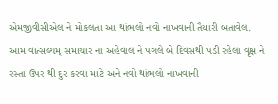એમજીવીસીએલ ને મોકલતા આ થાંભલો નવો નાખવાની તૈયારી બતાવેલ. આમ વાત્સલ્યમ્ સમાચાર ના અહેવાલ ને પગલે બે દિવસથી પડી રહેલા વૃક્ષ ને રસ્તા ઉપર થી દુર કરવા માટે અને નવો થાંભલો નાખવાની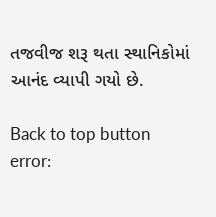તજવીજ શરૂ થતા સ્થાનિકોમાં આનંદ વ્યાપી ગયો છે.

Back to top button
error: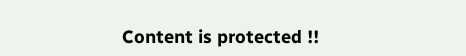Content is protected !!